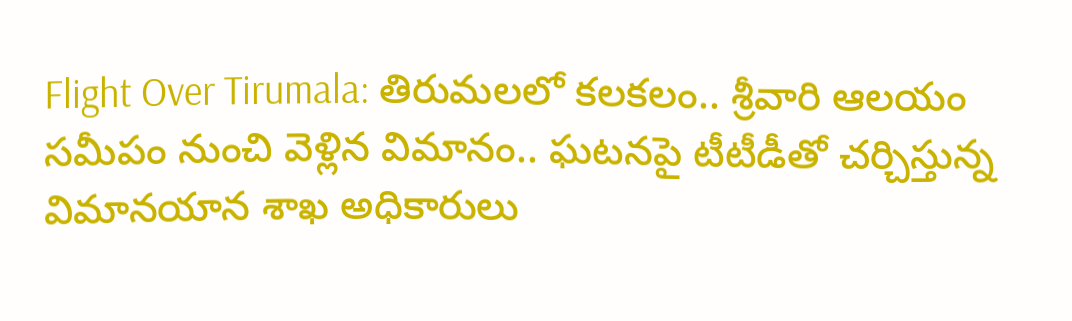Flight Over Tirumala: తిరుమలలో కలకలం.. శ్రీవారి ఆలయం సమీపం నుంచి వెళ్లిన విమానం.. ఘటనపై టీటీడీతో చర్చిస్తున్న విమానయాన శాఖ అధికారులు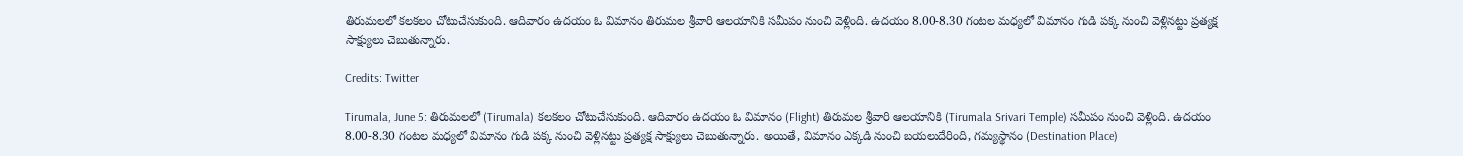తిరుమలలో కలకలం చోటుచేసుకుంది. ఆదివారం ఉదయం ఓ విమానం తిరుమల శ్రీవారి ఆలయానికి సమీపం నుంచి వెళ్లింది. ఉదయం 8.00-8.30 గంటల మధ్యలో విమానం గుడి పక్క నుంచి వెళ్లినట్టు ప్రత్యక్ష సాక్ష్యులు చెబుతున్నారు.

Credits: Twitter

Tirumala, June 5: తిరుమలలో (Tirumala) కలకలం చోటుచేసుకుంది. ఆదివారం ఉదయం ఓ విమానం (Flight) తిరుమల శ్రీవారి ఆలయానికి (Tirumala Srivari Temple) సమీపం నుంచి వెళ్లింది. ఉదయం 8.00-8.30 గంటల మధ్యలో విమానం గుడి పక్క నుంచి వెళ్లినట్టు ప్రత్యక్ష సాక్ష్యులు చెబుతున్నారు. అయితే, విమానం ఎక్కడి నుంచి బయలుదేరింది, గమ్యస్థానం (Destination Place)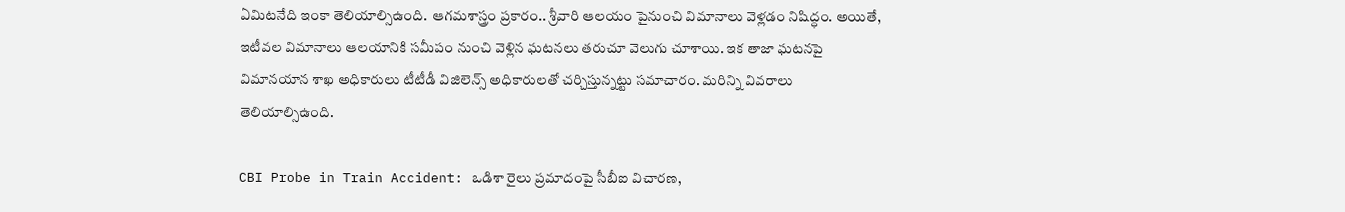ఏమిటనేది ఇంకా తెలియాల్సిఉంది.  ఆగమశాస్త్రం ప్రకారం.. శ్రీవారి ఆలయం పైనుంచి విమానాలు వెళ్లడం నిషిద్ధం. అయితే, ఇటీవల విమానాలు ఆలయానికి సమీపం నుంచి వెళ్లిన ఘటనలు తరుచూ వెలుగు చూశాయి. ఇక తాజా ఘటనపై విమానయాన శాఖ అధికారులు టీటీడీ విజిలెన్స్ అధికారులతో చర్చిస్తున్నట్టు సమాచారం. మరిన్ని వివరాలు తెలియాల్సిఉంది.

CBI Probe in Train Accident: ఒడిశా రైలు ప్రమాదంపై సీబీఐ విచారణ,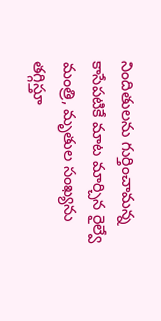నిందితులను గుర్తించామన్న కాసేపటికే మాట మార్చిన రైల్వే మంత్రి, మృతుల సంఖ్యను తగ్గిస్తూ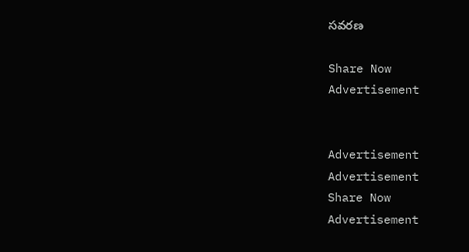సవరణ

Share Now
Advertisement


Advertisement
Advertisement
Share Now
Advertisement